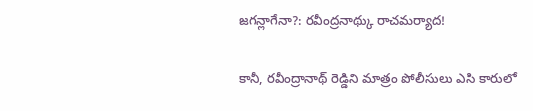జగన్లాగేనా?: రవీంద్రనాథ్కు రాచమర్యాద!

కానీ, రవీంద్రానాథ్ రెడ్డిని మాత్రం పోలీసులు ఎసి కారులో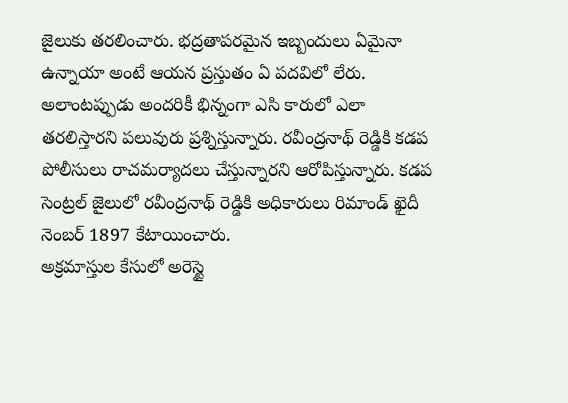జైలుకు తరలించారు. భద్రతాపరమైన ఇబ్బందులు ఏమైనా ఉన్నాయా అంటే ఆయన ప్రస్తుతం ఏ పదవిలో లేరు. అలాంటప్పుడు అందరికీ భిన్నంగా ఎసి కారులో ఎలా తరలిస్తారని పలువురు ప్రశ్నిస్తున్నారు. రవీంద్రనాథ్ రెడ్డికి కడప పోలీసులు రాచమర్యాదలు చేస్తున్నారని ఆరోపిస్తున్నారు. కడప సెంట్రల్ జైలులో రవీంద్రనాథ్ రెడ్డికి అధికారులు రిమాండ్ ఖైదీ నెంబర్ 1897 కేటాయించారు.
అక్రమాస్తుల కేసులో అరెస్టై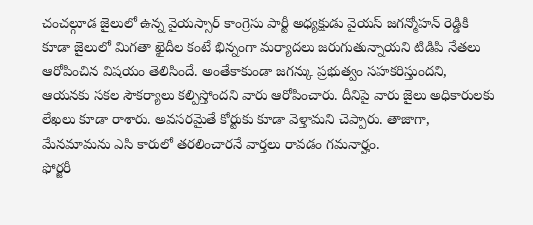చంచల్గూడ జైలులో ఉన్న వైయస్సార్ కాంగ్రెసు పార్టీ అధ్యక్షుడు వైయస్ జగన్మోహన్ రెడ్డికి కూడా జైలులో మిగతా ఖైదీల కంటే భిన్నంగా మర్యాదలు జరుగుతున్నాయని టిడిపి నేతలు ఆరోపించిన విషయం తెలిసిందే. అంతేకాకుండా జగన్కు ప్రభుత్వం సహకరిస్తుందని, ఆయనకు సకల సౌకర్యాలు కల్పిస్తోందని వారు ఆరోపించారు. దీనిపై వారు జైలు అధికారులకు లేఖలు కూడా రాశారు. అవసరమైతే కోర్టుకు కూడా వెళ్తామని చెప్పారు. తాజాగా, మేనమామను ఎసి కారులో తరలించారనే వార్తలు రావడం గమనార్హం.
ఫోర్జరీ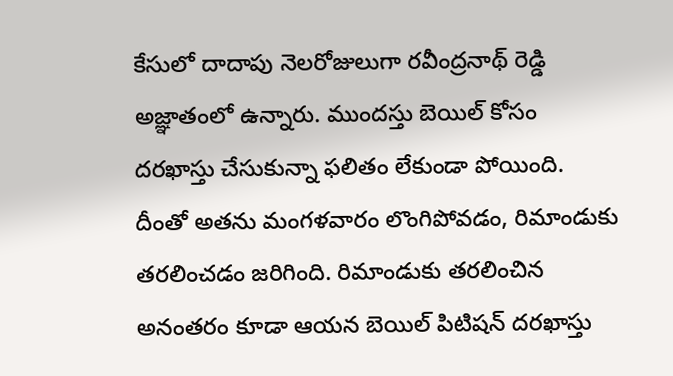కేసులో దాదాపు నెలరోజులుగా రవీంద్రనాథ్ రెడ్డి అజ్ఞాతంలో ఉన్నారు. ముందస్తు బెయిల్ కోసం దరఖాస్తు చేసుకున్నా ఫలితం లేకుండా పోయింది. దీంతో అతను మంగళవారం లొంగిపోవడం, రిమాండుకు తరలించడం జరిగింది. రిమాండుకు తరలించిన అనంతరం కూడా ఆయన బెయిల్ పిటిషన్ దరఖాస్తు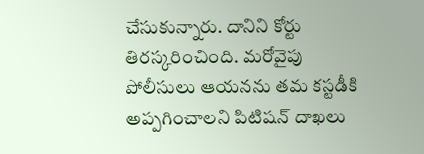చేసుకున్నారు. దానిని కోర్టు తిరస్కరించింది. మరోవైపు పోలీసులు ఆయనను తమ కస్టడీకి అప్పగించాలని పిటిషన్ దాఖలు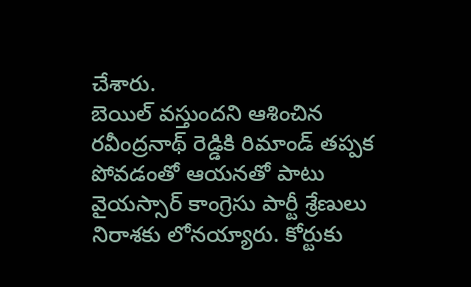చేశారు.
బెయిల్ వస్తుందని ఆశించిన రవీంద్రనాథ్ రెడ్డికి రిమాండ్ తప్పక పోవడంతో ఆయనతో పాటు వైయస్సార్ కాంగ్రెసు పార్టీ శ్రేణులు నిరాశకు లోనయ్యారు. కోర్టుకు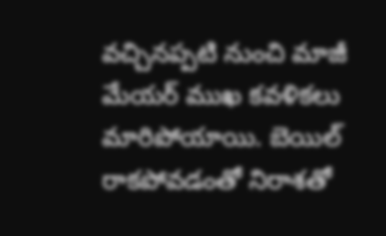వచ్చినప్పటి నుంచి మాజీ మేయర్ ముఖ కవళికలు మారిపోయాయి. బెయిల్ రాకపోవడంతో నిరాశతో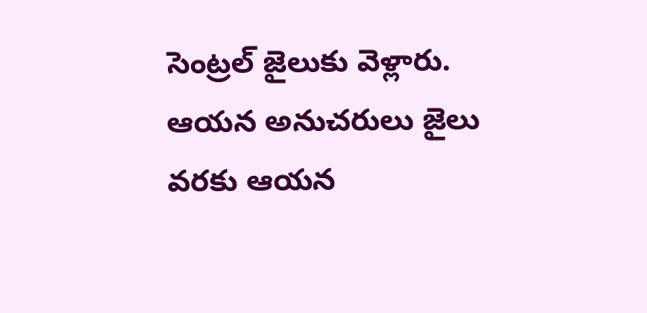సెంట్రల్ జైలుకు వెళ్లారు. ఆయన అనుచరులు జైలు వరకు ఆయన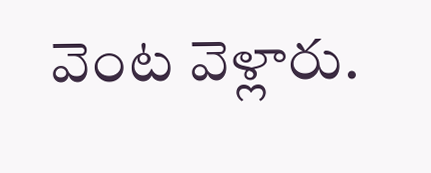వెంట వెళ్లారు.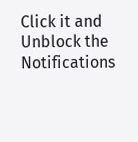Click it and Unblock the Notifications